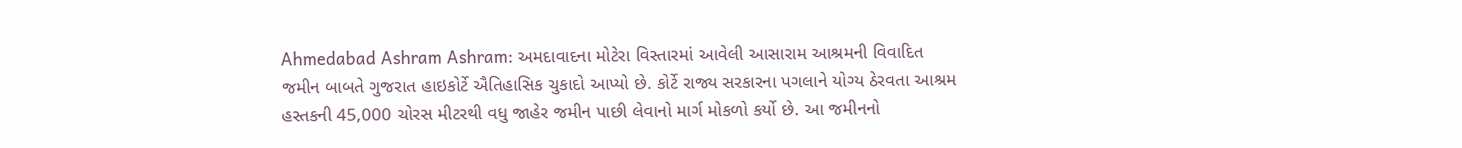Ahmedabad Ashram Ashram: અમદાવાદના મોટેરા વિસ્તારમાં આવેલી આસારામ આશ્રમની વિવાદિત જમીન બાબતે ગુજરાત હાઇકોર્ટે ઐતિહાસિક ચુકાદો આપ્યો છે. કોર્ટે રાજ્ય સરકારના પગલાને યોગ્ય ઠેરવતા આશ્રમ હસ્તકની 45,000 ચોરસ મીટરથી વધુ જાહેર જમીન પાછી લેવાનો માર્ગ મોકળો કર્યો છે. આ જમીનનો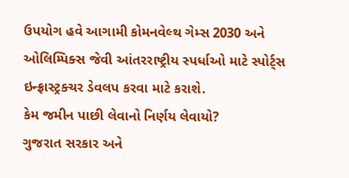ઉપયોગ હવે આગામી કોમનવેલ્થ ગેમ્સ 2030 અને ઓલિમ્પિક્સ જેવી આંતરરાષ્ટ્રીય સ્પર્ધાઓ માટે સ્પોર્ટ્સ ઇન્ફ્રાસ્ટ્રક્ચર ડેવલપ કરવા માટે કરાશે.
કેમ જમીન પાછી લેવાનો નિર્ણય લેવાયો?
ગુજરાત સરકાર અને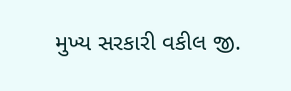મુખ્ય સરકારી વકીલ જી.